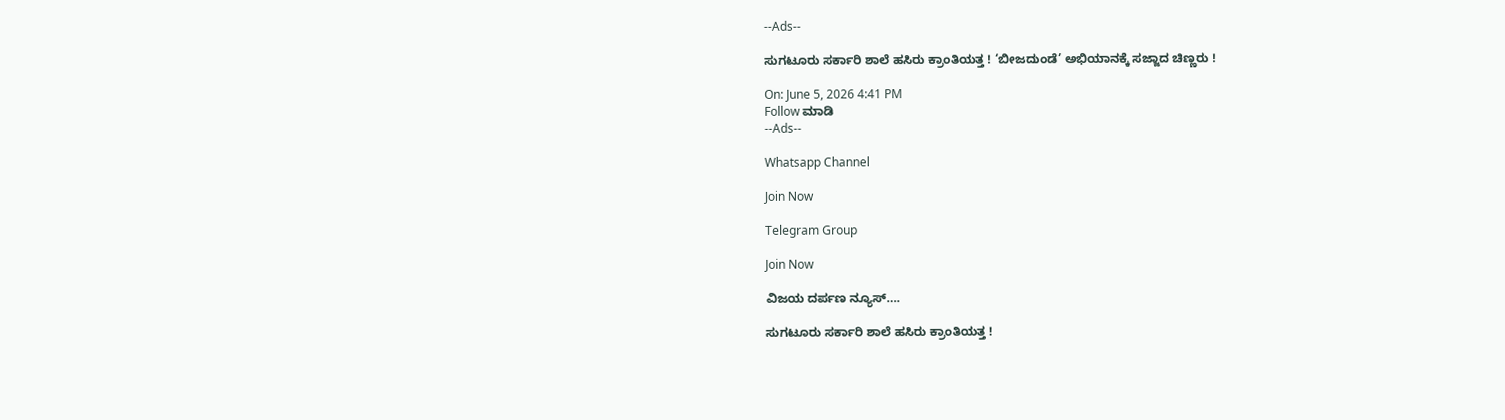--Ads--

ಸುಗಟೂರು ಸರ್ಕಾರಿ ಶಾಲೆ ಹಸಿರು ಕ್ರಾಂತಿಯತ್ತ ! ‘ಬೀಜದುಂಡೆ’ ಅಭಿಯಾನಕ್ಕೆ ಸಜ್ಜಾದ ಚಿಣ್ಣರು !

On: June 5, 2026 4:41 PM
Follow ಮಾಡಿ
--Ads--

Whatsapp Channel

Join Now

Telegram Group

Join Now

ವಿಜಯ ದರ್ಪಣ ನ್ಯೂಸ್….

ಸುಗಟೂರು ಸರ್ಕಾರಿ ಶಾಲೆ ಹಸಿರು ಕ್ರಾಂತಿಯತ್ತ !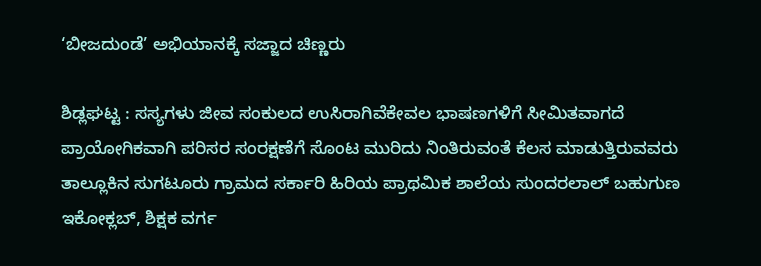‘ಬೀಜದುಂಡೆ’ ಅಭಿಯಾನಕ್ಕೆ ಸಜ್ಜಾದ ಚಿಣ್ಣರು

ಶಿಡ್ಲಘಟ್ಟ : ಸಸ್ಯಗಳು ಜೀವ ಸಂಕುಲದ ಉಸಿರಾಗಿವೆಕೇವಲ ಭಾಷಣಗಳಿಗೆ ಸೀಮಿತವಾಗದೆ ಪ್ರಾಯೋಗಿಕವಾಗಿ ಪರಿಸರ ಸಂರಕ್ಷಣೆಗೆ ಸೊಂಟ ಮುರಿದು ನಿಂತಿರುವಂತೆ ಕೆಲಸ ಮಾಡುತ್ತಿರುವವರು ತಾಲ್ಲೂಕಿನ ಸುಗಟೂರು ಗ್ರಾಮದ ಸರ್ಕಾರಿ ಹಿರಿಯ ಪ್ರಾಥಮಿಕ ಶಾಲೆಯ ಸುಂದರಲಾಲ್‌ ಬಹುಗುಣ ಇಕೋಕ್ಲಬ್‌, ಶಿಕ್ಷಕ ವರ್ಗ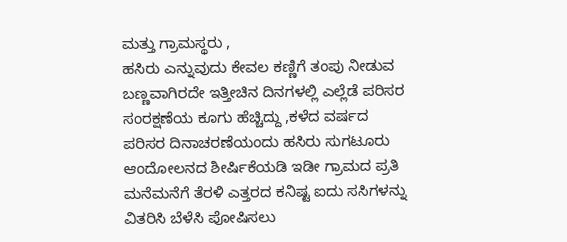ಮತ್ತು ಗ್ರಾಮಸ್ಥರು ,
ಹಸಿರು ಎನ್ನುವುದು ಕೇವಲ ಕಣ್ಣಿಗೆ ತಂಪು ನೀಡುವ ಬಣ್ಣವಾಗಿರದೇ ಇತ್ತೀಚಿನ ದಿನಗಳಲ್ಲಿ ಎಲ್ಲೆಡೆ ಪರಿಸರ ಸಂರಕ್ಷಣೆಯ ಕೂಗು ಹೆಚ್ಚಿದ್ದು ,ಕಳೆದ ವರ್ಷದ ಪರಿಸರ ದಿನಾಚರಣೆಯಂದು ಹಸಿರು ಸುಗಟೂರು ಆಂದೋಲನದ ಶೀರ್ಷಿಕೆಯಡಿ ಇಡೀ ಗ್ರಾಮದ ಪ್ರತಿ ಮನೆಮನೆಗೆ ತೆರಳಿ ಎತ್ತರದ ಕನಿಷ್ಟ ಐದು ಸಸಿಗಳನ್ನು ವಿತರಿಸಿ ಬೆಳೆಸಿ ಪೋಷಿಸಲು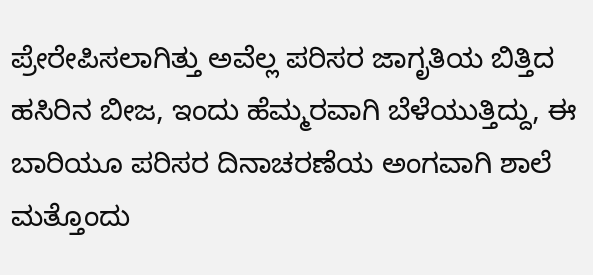ಪ್ರೇರೇಪಿಸಲಾಗಿತ್ತು ಅವೆಲ್ಲ ಪರಿಸರ ಜಾಗೃತಿಯ ಬಿತ್ತಿದ ಹಸಿರಿನ ಬೀಜ, ಇಂದು ಹೆಮ್ಮರವಾಗಿ ಬೆಳೆಯುತ್ತಿದ್ದು, ಈ ಬಾರಿಯೂ ಪರಿಸರ ದಿನಾಚರಣೆಯ ಅಂಗವಾಗಿ ಶಾಲೆ ಮತ್ತೊಂದು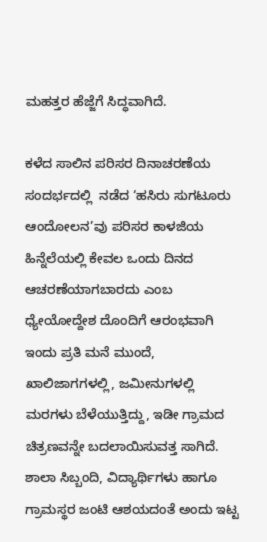ಮಹತ್ತರ ಹೆಜ್ಜೆಗೆ ಸಿದ್ಧವಾಗಿದೆ.

ಕಳೆದ ಸಾಲಿನ ಪರಿಸರ ದಿನಾಚರಣೆಯ ಸಂದರ್ಭದಲ್ಲಿ  ನಡೆದ ‘ಹಸಿರು ಸುಗಟೂರು ಆಂದೋಲನ’ವು ಪರಿಸರ ಕಾಳಜಿಯ ಹಿನ್ನೆಲೆಯಲ್ಲಿ ಕೇವಲ ಒಂದು ದಿನದ ಆಚರಣೆಯಾಗಬಾರದು ಎಂಬ ಧ್ಯೇಯೋದ್ದೇಶ ದೊಂದಿಗೆ ಆರಂಭವಾಗಿ ಇಂದು ಪ್ರತಿ ಮನೆ ಮುಂದೆ, ಖಾಲಿಜಾಗಗಳಲ್ಲಿ, ಜಮೀನುಗಳಲ್ಲಿ ಮರಗಳು ಬೆಳೆಯುತ್ತಿದ್ದು, ಇಡೀ ಗ್ರಾಮದ ಚಿತ್ರಣವನ್ನೇ ಬದಲಾಯಿಸುವತ್ತ ಸಾಗಿದೆ. ಶಾಲಾ ಸಿಬ್ಬಂದಿ, ವಿದ್ಯಾರ್ಥಿಗಳು ಹಾಗೂ ಗ್ರಾಮಸ್ಥರ ಜಂಟಿ ಆಶಯದಂತೆ ಅಂದು ಇಟ್ಟ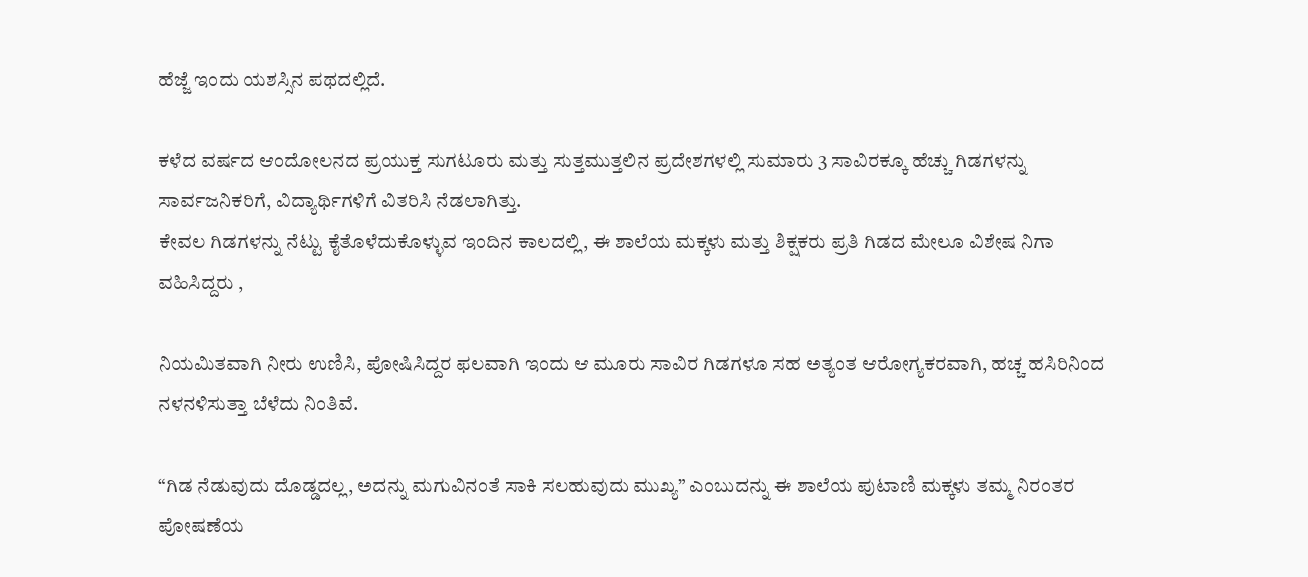ಹೆಜ್ಜೆ ಇಂದು ಯಶಸ್ಸಿನ ಪಥದಲ್ಲಿದೆ.

ಕಳೆದ ವರ್ಷದ ಆಂದೋಲನದ ಪ್ರಯುಕ್ತ ಸುಗಟೂರು ಮತ್ತು ಸುತ್ತಮುತ್ತಲಿನ ಪ್ರದೇಶಗಳಲ್ಲಿ ಸುಮಾರು 3 ಸಾವಿರಕ್ಕೂ ಹೆಚ್ಚು ಗಿಡಗಳನ್ನು ಸಾರ್ವಜನಿಕರಿಗೆ, ವಿದ್ಯಾರ್ಥಿಗಳಿಗೆ ವಿತರಿಸಿ ನೆಡಲಾಗಿತ್ತು.
ಕೇವಲ ಗಿಡಗಳನ್ನು ನೆಟ್ಟು ಕೈತೊಳೆದುಕೊಳ್ಳುವ ಇಂದಿನ ಕಾಲದಲ್ಲಿ, ಈ ಶಾಲೆಯ ಮಕ್ಕಳು ಮತ್ತು ಶಿಕ್ಷಕರು ಪ್ರತಿ ಗಿಡದ ಮೇಲೂ ವಿಶೇಷ ನಿಗಾ ವಹಿಸಿದ್ದರು ,

ನಿಯಮಿತವಾಗಿ ನೀರು ಉಣಿಸಿ, ಪೋಷಿಸಿದ್ದರ ಫಲವಾಗಿ ಇಂದು ಆ ಮೂರು ಸಾವಿರ ಗಿಡಗಳೂ ಸಹ ಅತ್ಯಂತ ಆರೋಗ್ಯಕರವಾಗಿ, ಹಚ್ಚ ಹಸಿರಿನಿಂದ ನಳನಳಿಸುತ್ತಾ ಬೆಳೆದು ನಿಂತಿವೆ.

“ಗಿಡ ನೆಡುವುದು ದೊಡ್ಡದಲ್ಲ, ಅದನ್ನು ಮಗುವಿನಂತೆ ಸಾಕಿ ಸಲಹುವುದು ಮುಖ್ಯ” ಎಂಬುದನ್ನು ಈ ಶಾಲೆಯ ಪುಟಾಣಿ ಮಕ್ಕಳು ತಮ್ಮ ನಿರಂತರ ಪೋಷಣೆಯ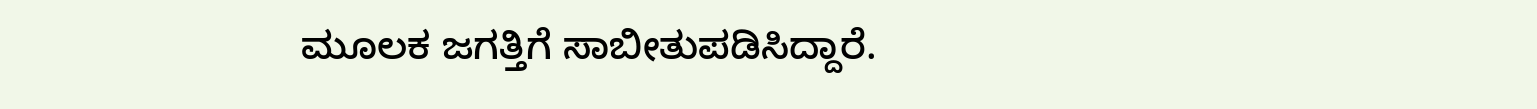ಮೂಲಕ ಜಗತ್ತಿಗೆ ಸಾಬೀತುಪಡಿಸಿದ್ದಾರೆ.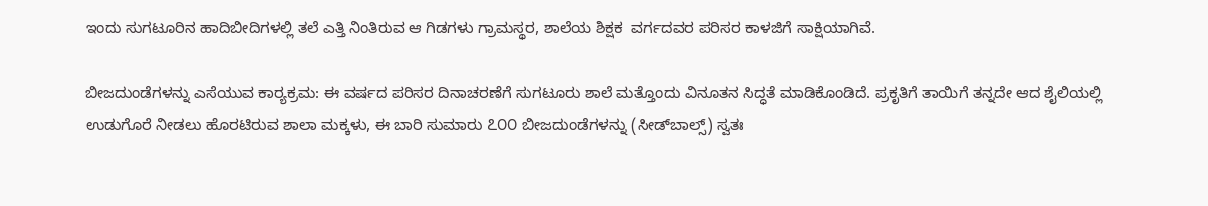ಇಂದು ಸುಗಟೂರಿನ ಹಾದಿಬೀದಿಗಳಲ್ಲಿ ತಲೆ ಎತ್ತಿ ನಿಂತಿರುವ ಆ ಗಿಡಗಳು ಗ್ರಾಮಸ್ಥರ, ಶಾಲೆಯ ಶಿಕ್ಷಕ  ವರ್ಗದವರ ಪರಿಸರ ಕಾಳಜಿಗೆ ಸಾಕ್ಷಿಯಾಗಿವೆ.

ಬೀಜದುಂಡೆಗಳನ್ನು ಎಸೆಯುವ ಕಾರ‍್ಯಕ್ರಮ: ಈ ವರ್ಷದ ಪರಿಸರ ದಿನಾಚರಣೆಗೆ ಸುಗಟೂರು ಶಾಲೆ ಮತ್ತೊಂದು ವಿನೂತನ ಸಿದ್ಧತೆ ಮಾಡಿಕೊಂಡಿದೆ. ಪ್ರಕೃತಿಗೆ ತಾಯಿಗೆ ತನ್ನದೇ ಆದ ಶೈಲಿಯಲ್ಲಿ ಉಡುಗೊರೆ ನೀಡಲು ಹೊರಟಿರುವ ಶಾಲಾ ಮಕ್ಕಳು, ಈ ಬಾರಿ ಸುಮಾರು ೭೦೦ ಬೀಜದುಂಡೆಗಳನ್ನು (ಸೀಡ್‌ಬಾಲ್ಸ್‌) ಸ್ವತಃ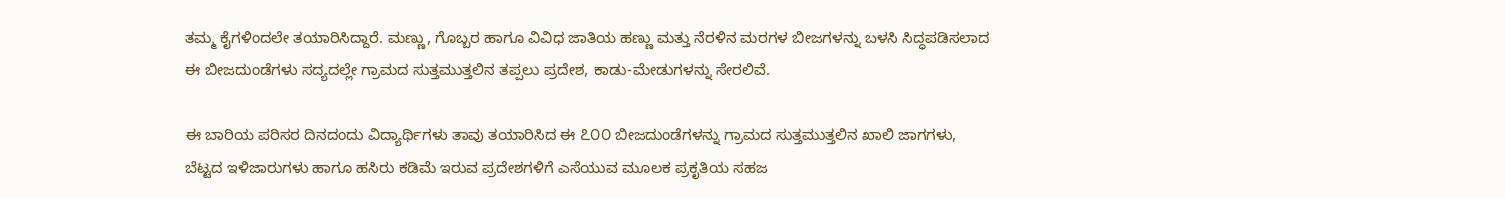ತಮ್ಮ ಕೈಗಳಿಂದಲೇ ತಯಾರಿಸಿದ್ದಾರೆ. ಮಣ್ಣು, ಗೊಬ್ಬರ ಹಾಗೂ ವಿವಿಧ ಜಾತಿಯ ಹಣ್ಣು ಮತ್ತು ನೆರಳಿನ ಮರಗಳ ಬೀಜಗಳನ್ನು ಬಳಸಿ ಸಿದ್ಧಪಡಿಸಲಾದ ಈ ಬೀಜದುಂಡೆಗಳು ಸದ್ಯದಲ್ಲೇ ಗ್ರಾಮದ ಸುತ್ತಮುತ್ತಲಿನ ತಪ್ಪಲು ಪ್ರದೇಶ, ಕಾಡು-ಮೇಡುಗಳನ್ನು ಸೇರಲಿವೆ.

ಈ ಬಾರಿಯ ಪರಿಸರ ದಿನದಂದು ವಿದ್ಯಾರ್ಥಿಗಳು ತಾವು ತಯಾರಿಸಿದ ಈ ೭೦೦ ಬೀಜದುಂಡೆಗಳನ್ನು ಗ್ರಾಮದ ಸುತ್ತಮುತ್ತಲಿನ ಖಾಲಿ ಜಾಗಗಳು, ಬೆಟ್ಟದ ಇಳಿಜಾರುಗಳು ಹಾಗೂ ಹಸಿರು ಕಡಿಮೆ ಇರುವ ಪ್ರದೇಶಗಳಿಗೆ ಎಸೆಯುವ ಮೂಲಕ ಪ್ರಕೃತಿಯ ಸಹಜ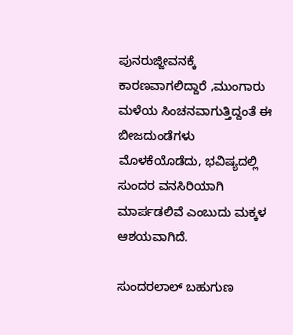ಪುನರುಜ್ಜೀವನಕ್ಕೆ ಕಾರಣವಾಗಲಿದ್ದಾರೆ ,ಮುಂಗಾರು ಮಳೆಯ ಸಿಂಚನವಾಗುತ್ತಿದ್ದಂತೆ ಈ ಬೀಜದುಂಡೆಗಳು ಮೊಳಕೆಯೊಡೆದು, ಭವಿಷ್ಯದಲ್ಲಿ ಸುಂದರ ವನಸಿರಿಯಾಗಿ ಮಾರ್ಪಡಲಿವೆ ಎಂಬುದು ಮಕ್ಕಳ ಆಶಯವಾಗಿದೆ.

ಸುಂದರಲಾಲ್‌ ಬಹುಗುಣ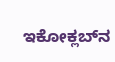ಇಕೋಕ್ಲಬ್‌ನ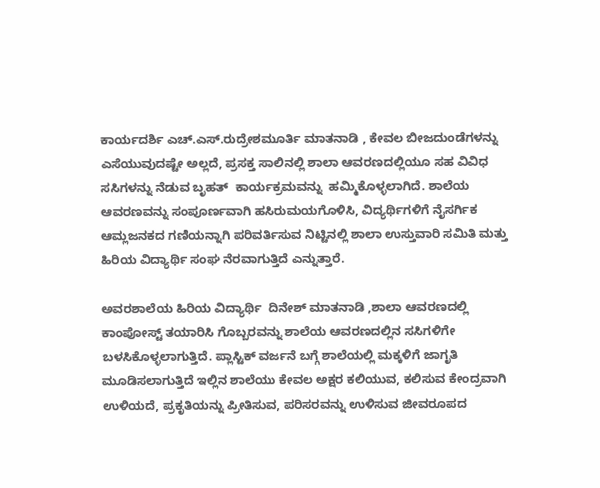ಕಾರ್ಯದರ್ಶಿ ಎಚ್‌.ಎಸ್‌.ರುದ್ರೇಶಮೂರ್ತಿ ಮಾತನಾಡಿ , ಕೇವಲ ಬೀಜದುಂಡೆಗಳನ್ನು ಎಸೆಯುವುದಷ್ಟೇ ಅಲ್ಲದೆ, ಪ್ರಸಕ್ತ ಸಾಲಿನಲ್ಲಿ ಶಾಲಾ ಆವರಣದಲ್ಲಿಯೂ ಸಹ ವಿವಿಧ ಸಸಿಗಳನ್ನು ನೆಡುವ ಬೃಹತ್  ಕಾರ್ಯಕ್ರಮವನ್ನು  ಹಮ್ಮಿಕೊಳ್ಳಲಾಗಿದೆ. ಶಾಲೆಯ ಆವರಣವನ್ನು ಸಂಪೂರ್ಣವಾಗಿ ಹಸಿರುಮಯಗೊಳಿಸಿ, ವಿದ್ಯರ್ಥಿಗಳಿಗೆ ನೈಸರ್ಗಿಕ ಆಮ್ಲಜನಕದ ಗಣಿಯನ್ನಾಗಿ ಪರಿವರ್ತಿಸುವ ನಿಟ್ಟಿನಲ್ಲಿ ಶಾಲಾ ಉಸ್ತುವಾರಿ ಸಮಿತಿ ಮತ್ತು ಹಿರಿಯ ವಿದ್ಯಾರ್ಥಿ ಸಂಘ ನೆರವಾಗುತ್ತಿದೆ ಎನ್ನುತ್ತಾರೆ.

ಅವರಶಾಲೆಯ ಹಿರಿಯ ವಿದ್ಯಾರ್ಥಿ  ದಿನೇಶ್‌ ಮಾತನಾಡಿ ,ಶಾಲಾ ಆವರಣದಲ್ಲಿ ಕಾಂಪೋಸ್ಟ್‌ ತಯಾರಿಸಿ ಗೊಬ್ಬರವನ್ನು ಶಾಲೆಯ ಆವರಣದಲ್ಲಿನ ಸಸಿಗಳಿಗೇ ಬಳಸಿಕೊಳ್ಳಲಾಗುತ್ತಿದೆ. ಪ್ಲಾಸ್ಟಿಕ್‌ ವರ್ಜನೆ ಬಗ್ಗೆ ಶಾಲೆಯಲ್ಲಿ ಮಕ್ಕಳಿಗೆ ಜಾಗೃತಿ ಮೂಡಿಸಲಾಗುತ್ತಿದೆ ಇಲ್ಲಿನ ಶಾಲೆಯು ಕೇವಲ ಅಕ್ಷರ ಕಲಿಯುವ, ಕಲಿಸುವ ಕೇಂದ್ರವಾಗಿ ಉಳಿಯದೆ, ಪ್ರಕೃತಿಯನ್ನು ಪ್ರೀತಿಸುವ, ಪರಿಸರವನ್ನು ಉಳಿಸುವ ಜೀವರೂಪದ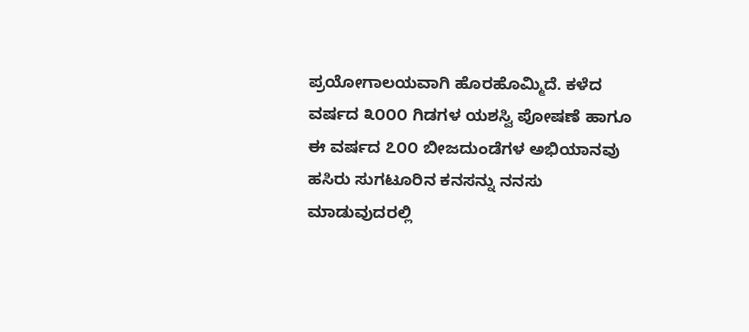ಪ್ರಯೋಗಾಲಯವಾಗಿ ಹೊರಹೊಮ್ಮಿದೆ. ಕಳೆದ ವರ್ಷದ ೩೦೦೦ ಗಿಡಗಳ ಯಶಸ್ವಿ ಪೋಷಣೆ ಹಾಗೂ ಈ ವರ್ಷದ ೭೦೦ ಬೀಜದುಂಡೆಗಳ ಅಭಿಯಾನವು ಹಸಿರು ಸುಗಟೂರಿನ ಕನಸನ್ನು ನನಸು ಮಾಡುವುದರಲ್ಲಿ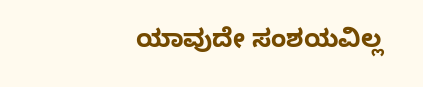ಯಾವುದೇ ಸಂಶಯವಿಲ್ಲ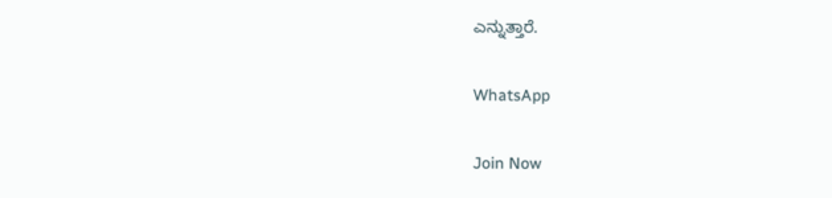ಎನ್ನುತ್ತಾರೆ.

WhatsApp

Join Now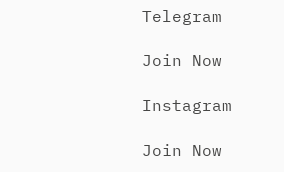Telegram

Join Now

Instagram

Join Now